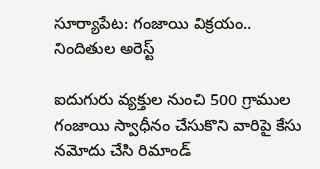సూర్యాపేట: గంజాయి విక్రయం.. నిందితుల అరెస్ట్

ఐదుగురు వ్యక్తుల నుంచి 500 గ్రాముల గంజాయి స్వాధీనం చేసుకొని వారిపై కేసు నమోదు చేసి రిమాండ్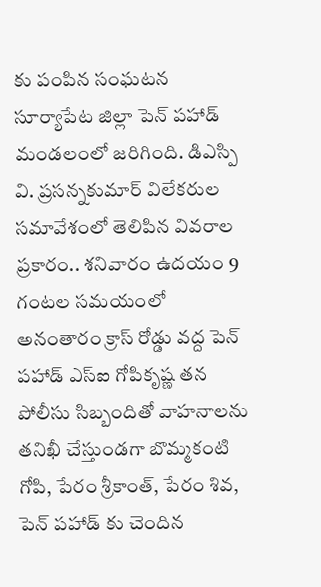కు పంపిన సంఘటన సూర్యాపేట జిల్లా పెన్ పహాడ్ మండలంలో జరిగింది. డిఎస్పి వి. ప్రసన్నకుమార్ విలేకరుల సమావేశంలో తెలిపిన వివరాల ప్రకారం.. శనివారం ఉదయం 9 గంటల సమయంలో అనంతారం క్రాస్ రోడ్డు వద్ద పెన్ పహాడ్ ఎస్ఐ గోపికృష్ణ తన పోలీసు సిబ్బందితో వాహనాలను తనిఖీ చేస్తుండగా బొమ్మకంటి గోపి, పేరం శ్రీకాంత్, పేరం శివ, పెన్ పహాడ్ కు చెందిన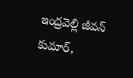ఇంద్రవెల్లి జీవన్ కుమార్,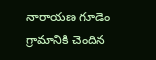నారాయణ గూడెం గ్రామానికి చెందిన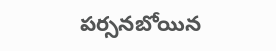పర్సనబోయిన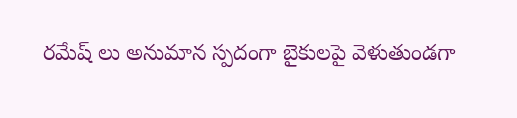రమేష్ లు అనుమాన స్పదంగా బైకులపై వెళుతుండగా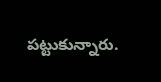పట్టుకున్నారు.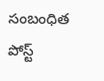సంబంధిత పోస్ట్